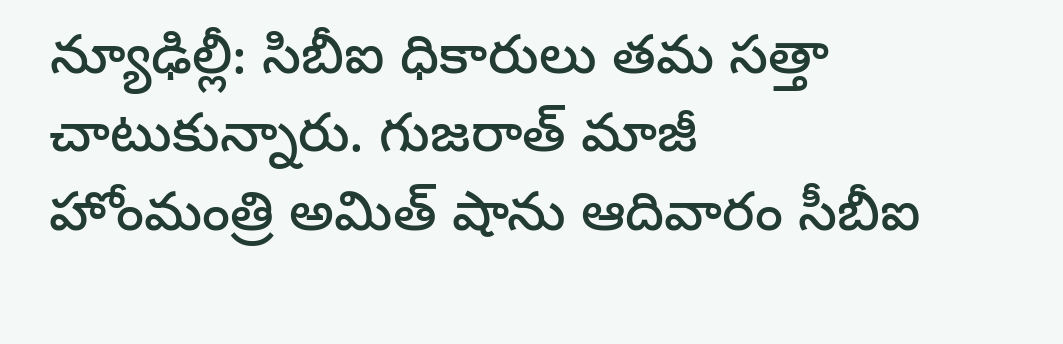న్యూఢిల్లీ: సిబీఐ ధికారులు తమ సత్తా చాటుకున్నారు. గుజరాత్ మాజీ హోంమంత్రి అమిత్ షాను ఆదివారం సీబీఐ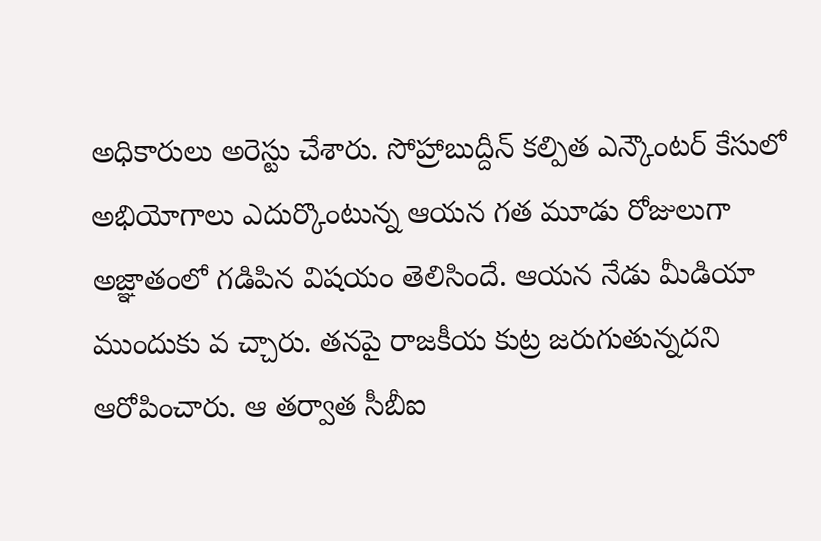అధికారులు అరెస్టు చేశారు. సోహ్రాబుద్దీన్ కల్పిత ఎన్కౌంటర్ కేసులో అభియోగాలు ఎదుర్కొంటున్న ఆయన గత మూడు రోజులుగా అజ్ఞాతంలో గడిపిన విషయం తెలిసిందే. ఆయన నేడు మీడియా ముందుకు వ చ్చారు. తనపై రాజకీయ కుట్ర జరుగుతున్నదని ఆరోపించారు. ఆ తర్వాత సీబీఐ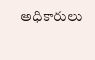అధికారులు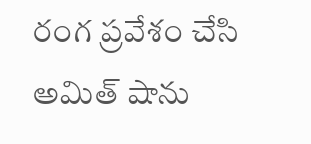రంగ ప్రవేశం చేసి అమిత్ షాను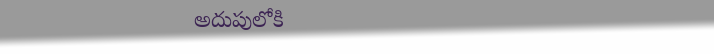అదుపులోకి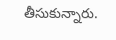తీసుకున్నారు.